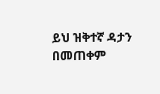ይህ ዝቅተኛ ዳታን በመጠቀም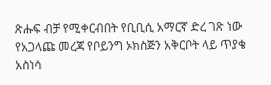ጽሑፍ ብቻ የሚቀርብበት የቢቢሲ አማርኛ ድረ ገጽ ነው
የአጋላጩ መረጃ የቦይንግ ኦክስጅን አቅርቦት ላይ ጥያቄ አስነሳ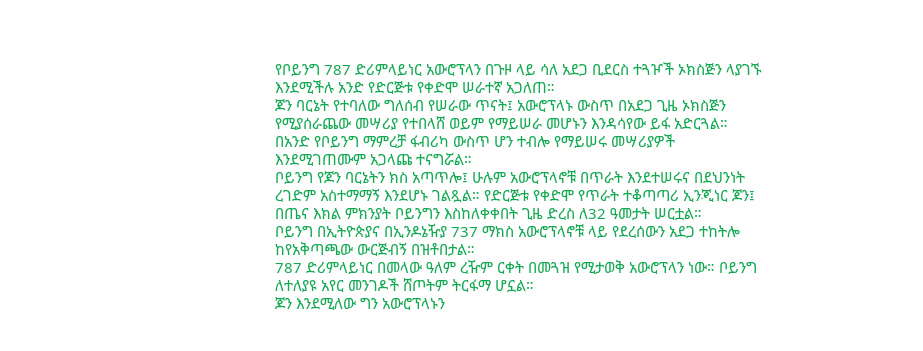የቦይንግ 787 ድሪምላይነር አውሮፕላን በጉዞ ላይ ሳለ አደጋ ቢደርስ ተጓዦች ኦክስጅን ላያገኙ እንደሚችሉ አንድ የድርጅቱ የቀድሞ ሠራተኛ አጋለጠ።
ጆን ባርኔት የተባለው ግለሰብ የሠራው ጥናት፤ አውሮፕላኑ ውስጥ በአደጋ ጊዜ ኦክስጅን የሚያሰራጨው መሣሪያ የተበላሸ ወይም የማይሠራ መሆኑን እንዳሳየው ይፋ አድርጓል።
በአንድ የቦይንግ ማምረቻ ፋብሪካ ውስጥ ሆን ተብሎ የማይሠሩ መሣሪያዎች እንደሚገጠሙም አጋላጩ ተናግሯል።
ቦይንግ የጆን ባርኔትን ክስ አጣጥሎ፤ ሁሉም አውሮፕላኖቹ በጥራት እንደተሠሩና በደህንነት ረገድም አስተማማኝ እንደሆኑ ገልጿል። የድርጅቱ የቀድሞ የጥራት ተቆጣጣሪ ኢንጂነር ጆን፤ በጤና እክል ምክንያት ቦይንግን እስከለቀቀበት ጊዜ ድረስ ለ32 ዓመታት ሠርቷል።
ቦይንግ በኢትዮጵያና በኢንዶኔዥያ 737 ማክስ አውሮፕላኖቹ ላይ የደረሰውን አደጋ ተከትሎ ከየአቅጣጫው ውርጅብኝ በዝቶበታል።
787 ድሪምላይነር በመላው ዓለም ረዥም ርቀት በመጓዝ የሚታወቅ አውሮፕላን ነው። ቦይንግ ለተለያዩ አየር መንገዶች ሸጦትም ትርፋማ ሆኗል።
ጆን እንደሚለው ግን አውሮፕላኑን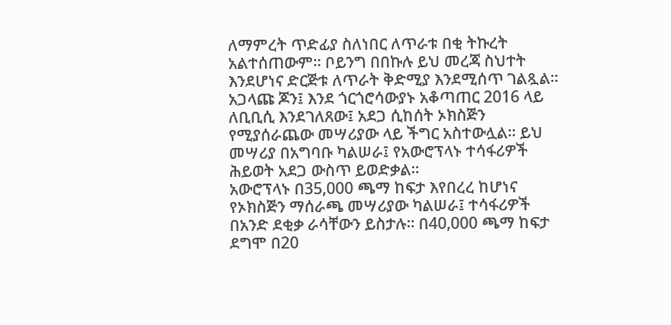ለማምረት ጥድፊያ ስለነበር ለጥራቱ በቂ ትኩረት አልተሰጠውም። ቦይንግ በበኩሉ ይህ መረጃ ስህተት እንደሆነና ድርጅቱ ለጥራት ቅድሚያ እንደሚሰጥ ገልጿል።
አጋላጩ ጆን፤ እንደ ጎርጎሮሳውያኑ አቆጣጠር 2016 ላይ ለቢቢሲ እንደገለጸው፤ አደጋ ሲከሰት ኦክስጅን የሚያሰራጨው መሣሪያው ላይ ችግር አስተውሏል። ይህ መሣሪያ በአግባቡ ካልሠራ፤ የአውሮፕላኑ ተሳፋሪዎች ሕይወት አደጋ ውስጥ ይወድቃል።
አውሮፕላኑ በ35,000 ጫማ ከፍታ እየበረረ ከሆነና የኦክስጅን ማሰራጫ መሣሪያው ካልሠራ፤ ተሳፋሪዎች በአንድ ደቂቃ ራሳቸውን ይስታሉ። በ40,000 ጫማ ከፍታ ደግሞ በ20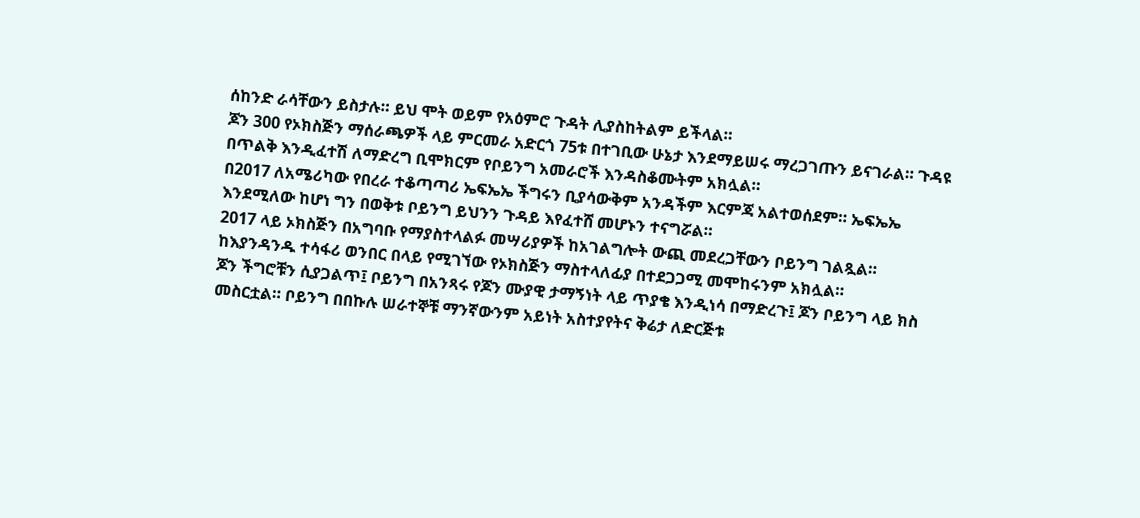ሰከንድ ራሳቸውን ይስታሉ። ይህ ሞት ወይም የአዕምሮ ጉዳት ሊያስከትልም ይችላል።
ጆን 300 የኦክስጅን ማሰራጫዎች ላይ ምርመራ አድርጎ 75ቱ በተገቢው ሁኔታ እንደማይሠሩ ማረጋገጡን ይናገራል። ጉዳዩ በጥልቅ እንዲፈተሽ ለማድረግ ቢሞክርም የቦይንግ አመራሮች እንዳስቆሙትም አክሏል።
በ2017 ለአሜሪካው የበረራ ተቆጣጣሪ ኤፍኤኤ ችግሩን ቢያሳውቅም አንዳችም እርምጃ አልተወሰደም። ኤፍኤኤ እንደሚለው ከሆነ ግን በወቅቱ ቦይንግ ይህንን ጉዳይ እየፈተሸ መሆኑን ተናግሯል።
2017 ላይ ኦክስጅን በአግባቡ የማያስተላልፉ መሣሪያዎች ከአገልግሎት ውጪ መደረጋቸውን ቦይንግ ገልጿል። ከእያንዳንዱ ተሳፋሪ ወንበር በላይ የሚገኘው የኦክስጅን ማስተላለፊያ በተደጋጋሚ መሞከሩንም አክሏል።
ጆን ችግሮቹን ሲያጋልጥ፤ ቦይንግ በአንጻሩ የጆን ሙያዊ ታማኝነት ላይ ጥያቄ እንዲነሳ በማድረጉ፤ ጆን ቦይንግ ላይ ክስ መስርቷል። ቦይንግ በበኩሉ ሠራተኞቹ ማንኛውንም አይነት አስተያየትና ቅሬታ ለድርጅቱ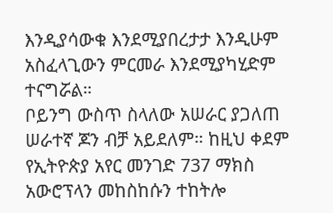እንዲያሳውቁ እንደሚያበረታታ እንዲሁም አስፈላጊውን ምርመራ እንደሚያካሂድም ተናግሯል።
ቦይንግ ውስጥ ስላለው አሠራር ያጋለጠ ሠራተኛ ጆን ብቻ አይደለም። ከዚህ ቀደም የኢትዮጵያ አየር መንገድ 737 ማክስ አውሮፕላን መከስከሱን ተከትሎ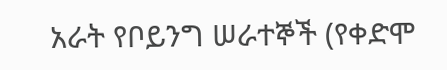አራት የቦይንግ ሠራተኞች (የቀድሞ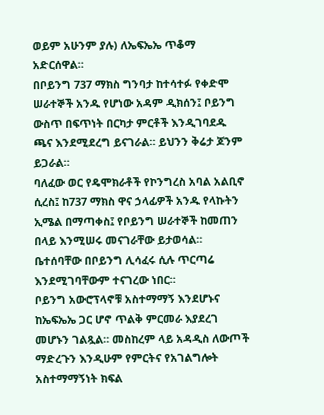ወይም አሁንም ያሉ) ለኤፍኤኤ ጥቆማ አድርሰዋል።
በቦይንግ 737 ማክስ ግንባታ ከተሳተፉ የቀድሞ ሠራተኞች አንዱ የሆነው አዳም ዲክሰን፤ ቦይንግ ውስጥ በፍጥነት በርካታ ምርቶች እንዲገባደዱ ጫና እንደሚደረግ ይናገራል። ይህንን ቅሬታ ጆንም ይጋራል።
ባለፈው ወር የዴሞክራቶች የኮንግረስ አባል አልቢኖ ሲረስ፤ ከ737 ማክስ ዋና ኃላፊዎች አንዱ የላኩትን ኢሜል በማጣቀስ፤ የቦይንግ ሠራተኞች ከመጠን በላይ እንሚሠሩ መናገራቸው ይታወሳል። ቤተሰባቸው በቦይንግ ሊሳፈሩ ሲሉ ጥርጣሬ እንደሚገባቸውም ተናገረው ነበር።
ቦይንግ አውሮፕላኖቹ አስተማማኝ እንደሆኑና ከኤፍኤኤ ጋር ሆኖ ጥልቅ ምርመራ እያደረገ መሆኑን ገልጿል። መስከረም ላይ አዳዲስ ለውጦች ማድረጉን እንዲሁም የምርትና የአገልግሎት አስተማማኝነት ክፍል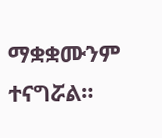ማቋቋሙንም ተናግሯል።